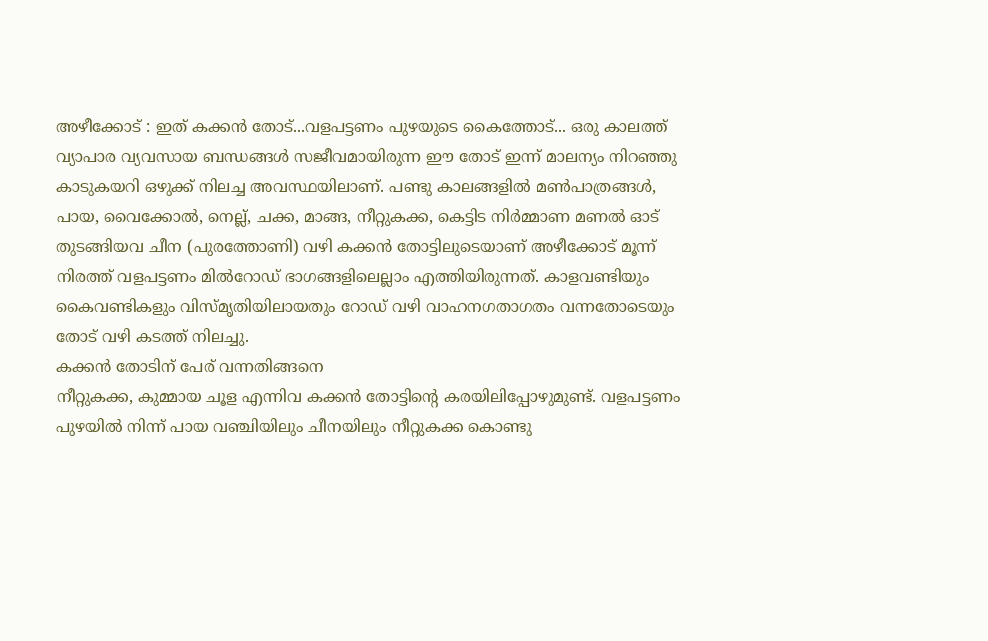അഴീക്കോട് : ഇത് കക്കൻ തോട്...വളപട്ടണം പുഴയുടെ കൈത്തോട്... ഒരു കാലത്ത് വ്യാപാര വ്യവസായ ബന്ധങ്ങൾ സജീവമായിരുന്ന ഈ തോട് ഇന്ന് മാലന്യം നിറഞ്ഞു കാടുകയറി ഒഴുക്ക് നിലച്ച അവസ്ഥയിലാണ്. പണ്ടു കാലങ്ങളിൽ മൺപാത്രങ്ങൾ, പായ, വൈക്കോൽ, നെല്ല്, ചക്ക, മാങ്ങ, നീറ്റുകക്ക, കെട്ടിട നിർമ്മാണ മണൽ ഓട് തുടങ്ങിയവ ചീന (പുരത്തോണി) വഴി കക്കൻ തോട്ടിലുടെയാണ് അഴീക്കോട് മൂന്ന് നിരത്ത് വളപട്ടണം മിൽറോഡ് ഭാഗങ്ങളിലെല്ലാം എത്തിയിരുന്നത്. കാളവണ്ടിയും കൈവണ്ടികളും വിസ്മൃതിയിലായതും റോഡ് വഴി വാഹനഗതാഗതം വന്നതോടെയും തോട് വഴി കടത്ത് നിലച്ചു.
കക്കൻ തോടിന് പേര് വന്നതിങ്ങനെ
നീറ്റുകക്ക, കുമ്മായ ചൂള എന്നിവ കക്കൻ തോട്ടിന്റെ കരയിലിപ്പോഴുമുണ്ട്. വളപട്ടണം പുഴയിൽ നിന്ന് പായ വഞ്ചിയിലും ചീനയിലും നീറ്റുകക്ക കൊണ്ടു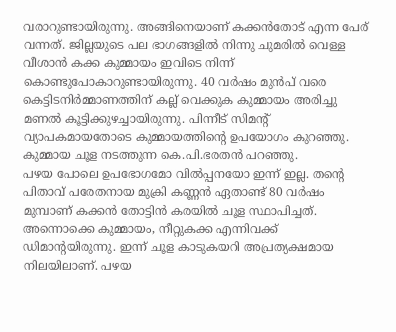വരാറുണ്ടായിരുന്നു. അങ്ങിനെയാണ് കക്കൻതോട് എന്ന പേര് വന്നത്. ജില്ലയുടെ പല ഭാഗങ്ങളിൽ നിന്നു ചുമരിൽ വെള്ള വീശാൻ കക്ക കുമ്മായം ഇവിടെ നിന്ന് കൊണ്ടുപോകാറുണ്ടായിരുന്നു. 40 വർഷം മുൻപ് വരെ കെട്ടിടനിർമ്മാണത്തിന് കല്ല് വെക്കുക കുമ്മായം അരിച്ചു മണൽ കൂട്ടിക്കുഴച്ചായിരുന്നു. പിന്നീട് സിമന്റ് വ്യാപകമായതോടെ കുമ്മായത്തിന്റെ ഉപയോഗം കുറഞ്ഞു. കുമ്മായ ചൂള നടത്തുന്ന കെ.പി.ഭരതൻ പറഞ്ഞു.
പഴയ പോലെ ഉപഭോഗമോ വിൽപ്പനയോ ഇന്ന് ഇല്ല. തന്റെ പിതാവ് പരേതനായ മുക്രി കണ്ണൻ ഏതാണ്ട് 80 വർഷം മുമ്പാണ് കക്കൻ തോട്ടിൻ കരയിൽ ചൂള സ്ഥാപിച്ചത്. അന്നൊക്കെ കുമ്മായം, നീറ്റുകക്ക എന്നിവക്ക് ഡിമാന്റയിരുന്നു. ഇന്ന് ചൂള കാടുകയറി അപ്രത്യക്ഷമായ നിലയിലാണ്. പഴയ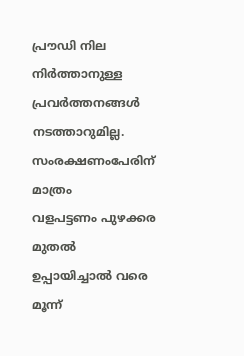പ്രൗഡി നില നിർത്താനുള്ള പ്രവർത്തനങ്ങൾ നടത്താറുമില്ല.
സംരക്ഷണംപേരിന് മാത്രം
വളപട്ടണം പുഴക്കര മുതൽ ഉപ്പായിച്ചാൽ വരെ മൂന്ന്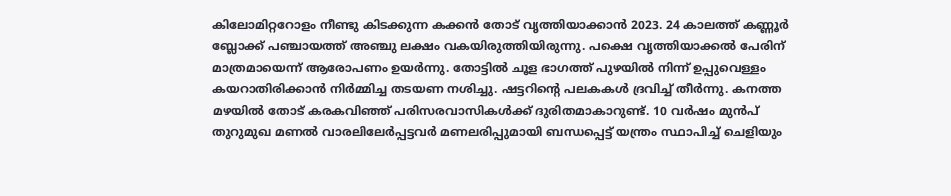കിലോമിറ്ററോളം നീണ്ടു കിടക്കുന്ന കക്കൻ തോട് വൃത്തിയാക്കാൻ 2023. 24 കാലത്ത് കണ്ണൂർ ബ്ലോക്ക് പഞ്ചായത്ത് അഞ്ചു ലക്ഷം വകയിരുത്തിയിരുന്നു. പക്ഷെ വൃത്തിയാക്കൽ പേരിന് മാത്രമായെന്ന് ആരോപണം ഉയർന്നു. തോട്ടിൽ ചൂള ഭാഗത്ത് പുഴയിൽ നിന്ന് ഉപ്പുവെള്ളം കയറാതിരിക്കാൻ നിർമ്മിച്ച തടയണ നശിച്ചു. ഷട്ടറിന്റെ പലകകൾ ദ്രവിച്ച് തീർന്നു. കനത്ത മഴയിൽ തോട് കരകവിഞ്ഞ് പരിസരവാസികൾക്ക് ദുരിതമാകാറുണ്ട്. 10 വർഷം മുൻപ് തുറുമുഖ മണൽ വാരലിലേർപ്പട്ടവർ മണലരിപ്പുമായി ബന്ധപ്പെട്ട് യന്ത്രം സ്ഥാപിച്ച് ചെളിയും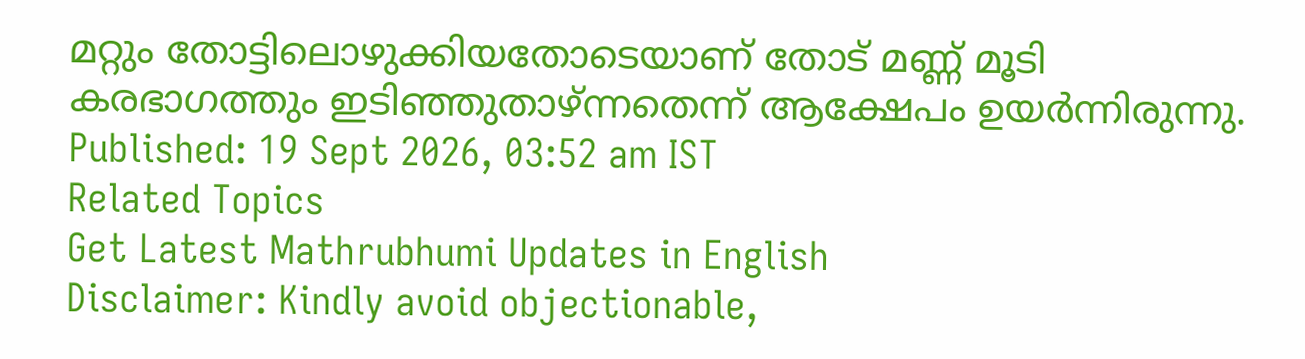മറ്റും തോട്ടിലൊഴുക്കിയതോടെയാണ് തോട് മണ്ണ് മൂടി കരഭാഗത്തും ഇടിഞ്ഞുതാഴ്ന്നതെന്ന് ആക്ഷേപം ഉയർന്നിരുന്നു.
Published: 19 Sept 2026, 03:52 am IST
Related Topics
Get Latest Mathrubhumi Updates in English
Disclaimer: Kindly avoid objectionable,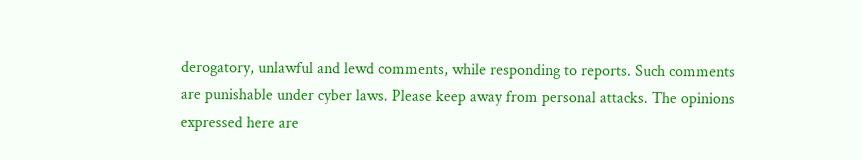derogatory, unlawful and lewd comments, while responding to reports. Such comments are punishable under cyber laws. Please keep away from personal attacks. The opinions expressed here are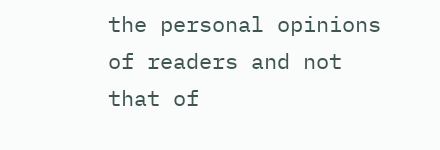the personal opinions of readers and not that of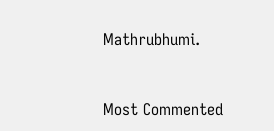Mathrubhumi.



Most Commented